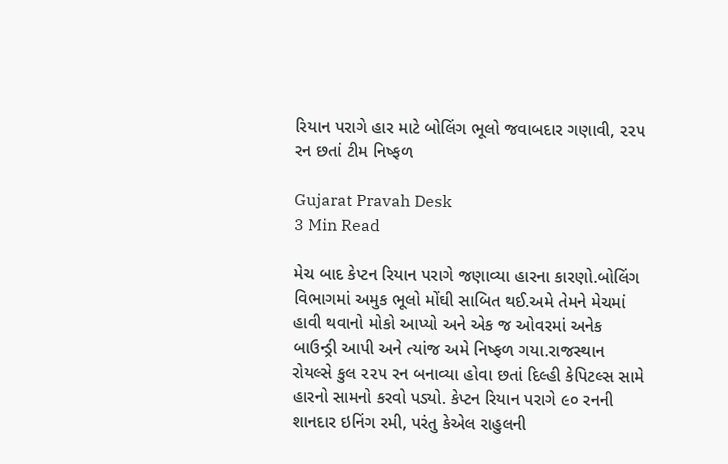રિયાન પરાગે હાર માટે બોલિંગ ભૂલો જવાબદાર ગણાવી, ૨૨૫ રન છતાં ટીમ નિષ્ફળ

Gujarat Pravah Desk
3 Min Read

મેચ બાદ કેપ્ટન રિયાન પરાગે જણાવ્યા હારના કારણો.બોલિંગ વિભાગમાં અમુક ભૂલો મોંઘી સાબિત થઈ.અમે તેમને મેચમાં હાવી થવાનો મોકો આપ્યો અને એક જ ઓવરમાં અનેક બાઉન્ડ્રી આપી અને ત્યાંજ અમે નિષ્ફળ ગયા.રાજસ્થાન રોયલ્સે કુલ ૨૨૫ રન બનાવ્યા હોવા છતાં દિલ્હી કેપિટલ્સ સામે હારનો સામનો કરવો પડ્યો. કેપ્ટન રિયાન પરાગે ૯૦ રનની શાનદાર ઇનિંગ રમી, પરંતુ કેએલ રાહુલની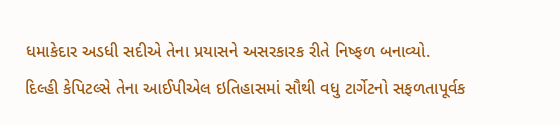ધમાકેદાર અડધી સદીએ તેના પ્રયાસને અસરકારક રીતે નિષ્ફળ બનાવ્યો.
દિલ્હી કેપિટલ્સે તેના આઈપીએલ ઇતિહાસમાં સૌથી વધુ ટાર્ગેટનો સફળતાપૂર્વક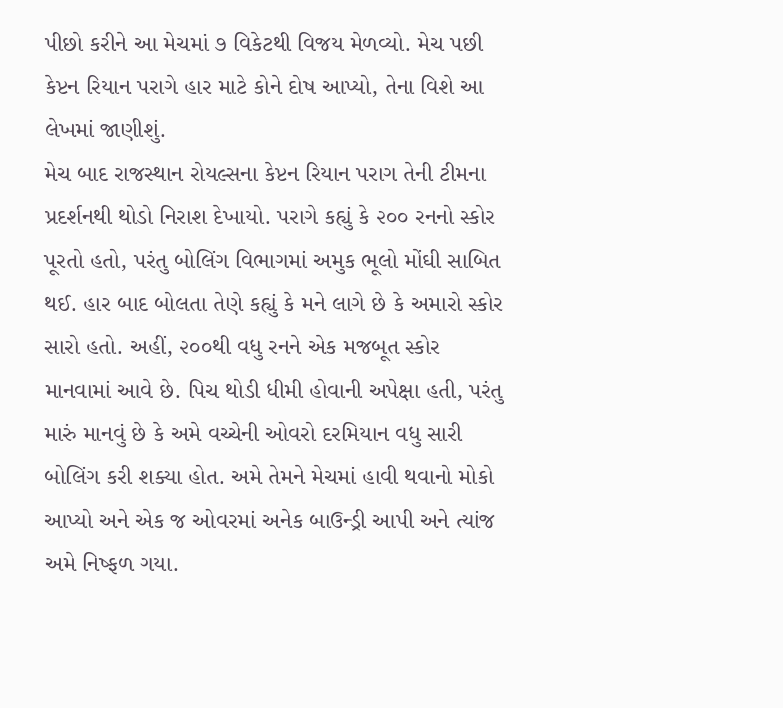પીછો કરીને આ મેચમાં ૭ વિકેટથી વિજય મેળવ્યો. મેચ પછી કેપ્ટન રિયાન પરાગે હાર માટે કોને દોષ આપ્યો, તેના વિશે આ લેખમાં જાણીશું.
મેચ બાદ રાજસ્થાન રોયલ્સના કેપ્ટન રિયાન પરાગ તેની ટીમના પ્રદર્શનથી થોડો નિરાશ દેખાયો. પરાગે કહ્યું કે ૨૦૦ રનનો સ્કોર પૂરતો હતો, પરંતુ બોલિંગ વિભાગમાં અમુક ભૂલો મોંઘી સાબિત થઈ. હાર બાદ બોલતા તેણે કહ્યું કે મને લાગે છે કે અમારો સ્કોર સારો હતો. અહીં, ૨૦૦થી વધુ રનને એક મજબૂત સ્કોર માનવામાં આવે છે. પિચ થોડી ધીમી હોવાની અપેક્ષા હતી, પરંતુ મારું માનવું છે કે અમે વચ્ચેની ઓવરો દરમિયાન વધુ સારી બોલિંગ કરી શક્યા હોત. અમે તેમને મેચમાં હાવી થવાનો મોકો આપ્યો અને એક જ ઓવરમાં અનેક બાઉન્ડ્રી આપી અને ત્યાંજ અમે નિષ્ફળ ગયા.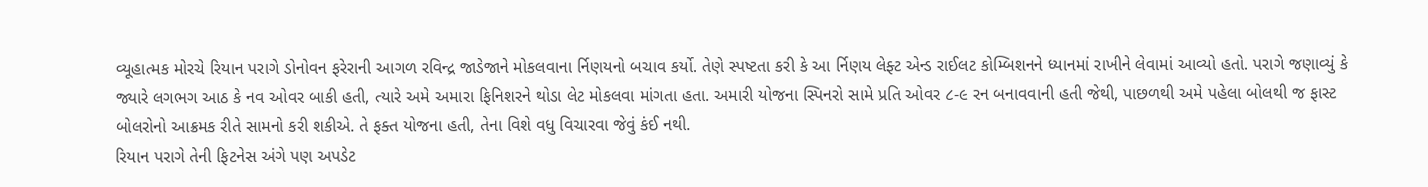વ્યૂહાત્મક મોરચે રિયાન પરાગે ડોનોવન ફરેરાની આગળ રવિન્દ્ર જાડેજાને મોકલવાના ર્નિણયનો બચાવ કર્યો. તેણે સ્પષ્ટતા કરી કે આ ર્નિણય લેફ્ટ એન્ડ રાઈલટ કોમ્બિશનને ધ્યાનમાં રાખીને લેવામાં આવ્યો હતો. પરાગે જણાવ્યું કે જ્યારે લગભગ આઠ કે નવ ઓવર બાકી હતી, ત્યારે અમે અમારા ફિનિશરને થોડા લેટ મોકલવા માંગતા હતા. અમારી યોજના સ્પિનરો સામે પ્રતિ ઓવર ૮-૯ રન બનાવવાની હતી જેથી, પાછળથી અમે પહેલા બોલથી જ ફાસ્ટ બોલરોનો આક્રમક રીતે સામનો કરી શકીએ. તે ફક્ત યોજના હતી, તેના વિશે વધુ વિચારવા જેવું કંઈ નથી.
રિયાન પરાગે તેની ફિટનેસ અંગે પણ અપડેટ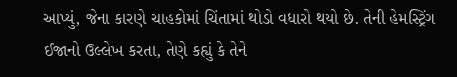આપ્યું, જેના કારણે ચાહકોમાં ચિંતામાં થોડો વધારો થયો છે. તેની હેમસ્ટ્રિંગ ઈજાનો ઉલ્લેખ કરતા, તેણે કહ્યું કે તેને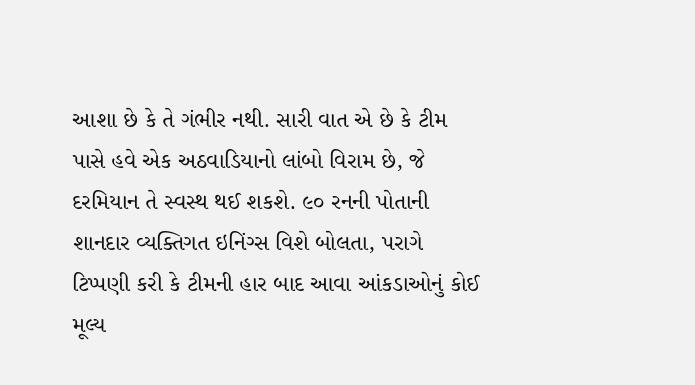આશા છે કે તે ગંભીર નથી. સારી વાત એ છે કે ટીમ પાસે હવે એક અઠવાડિયાનો લાંબો વિરામ છે, જે દરમિયાન તે સ્વસ્થ થઈ શકશે. ૯૦ રનની પોતાની શાનદાર વ્યક્તિગત ઇનિંગ્સ વિશે બોલતા, પરાગે ટિપ્પણી કરી કે ટીમની હાર બાદ આવા આંકડાઓનું કોઈ મૂલ્ય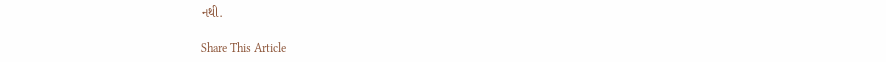નથી.

Share This Article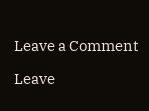Leave a Comment

Leave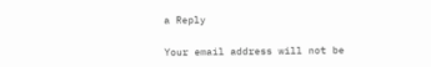a Reply

Your email address will not be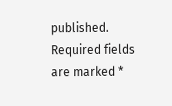published. Required fields are marked *